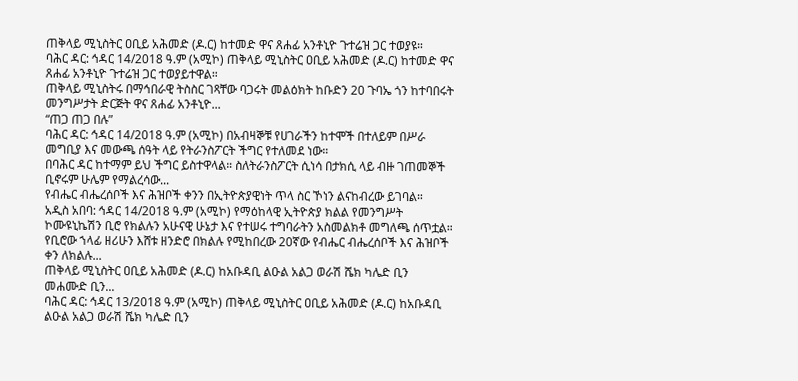ጠቅላይ ሚኒስትር ዐቢይ አሕመድ (ዶ.ር) ከተመድ ዋና ጸሐፊ አንቶኒዮ ጉተሬዝ ጋር ተወያዩ።
ባሕር ዳር: ኅዳር 14/2018 ዓ.ም (አሚኮ) ጠቅላይ ሚኒስትር ዐቢይ አሕመድ (ዶ.ር) ከተመድ ዋና ጸሐፊ አንቶኒዮ ጉተሬዝ ጋር ተወያይተዋል።
ጠቅላይ ሚኒስትሩ በማኅበራዊ ትስስር ገጻቸው ባጋሩት መልዕክት ከቡድን 20 ጉባኤ ጎን ከተባበሩት መንግሥታት ድርጅት ዋና ጸሐፊ አንቶኒዮ...
“ጠጋ ጠጋ በሉ”
ባሕር ዳር: ኅዳር 14/2018 ዓ.ም (አሚኮ) በአብዛኞቹ የሀገራችን ከተሞች በተለይም በሥራ መግቢያ እና መውጫ ሰዓት ላይ የትራንስፖርት ችግር የተለመደ ነው።
በባሕር ዳር ከተማም ይህ ችግር ይስተዋላል። ስለትራንስፖርት ሲነሳ በታክሲ ላይ ብዙ ገጠመኞች ቢኖሩም ሁሌም የማልረሳው...
የብሔር ብሔረሰቦች እና ሕዝቦች ቀንን በኢትዮጵያዊነት ጥላ ስር ኾነን ልናከብረው ይገባል።
አዲስ አበባ: ኅዳር 14/2018 ዓ.ም (አሚኮ) የማዕከላዊ ኢትዮጵያ ክልል የመንግሥት ኮሙዩኒኬሽን ቢሮ የክልሉን አሁናዊ ሁኔታ እና የተሠሩ ተግባራትን አስመልክቶ መግለጫ ሰጥቷል።
የቢሮው ኀላፊ ዘሪሁን እሸቱ ዘንድሮ በክልሉ የሚከበረው 20ኛው የብሔር ብሔረሰቦች እና ሕዝቦች ቀን ለክልሉ...
ጠቅላይ ሚኒስትር ዐቢይ አሕመድ (ዶ.ር) ከአቡዳቢ ልዑል አልጋ ወራሽ ሼክ ካሌድ ቢን መሐሙድ ቢን...
ባሕር ዳር: ኅዳር 13/2018 ዓ.ም (አሚኮ) ጠቅላይ ሚኒስትር ዐቢይ አሕመድ (ዶ.ር) ከአቡዳቢ ልዑል አልጋ ወራሽ ሼክ ካሌድ ቢን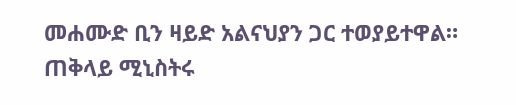መሐሙድ ቢን ዛይድ አልናህያን ጋር ተወያይተዋል።
ጠቅላይ ሚኒስትሩ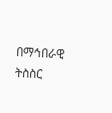በማኅበራዊ ትስስር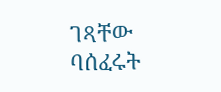ገጻቸው ባሰፈሩት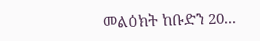መልዕክት ከቡድን 20...